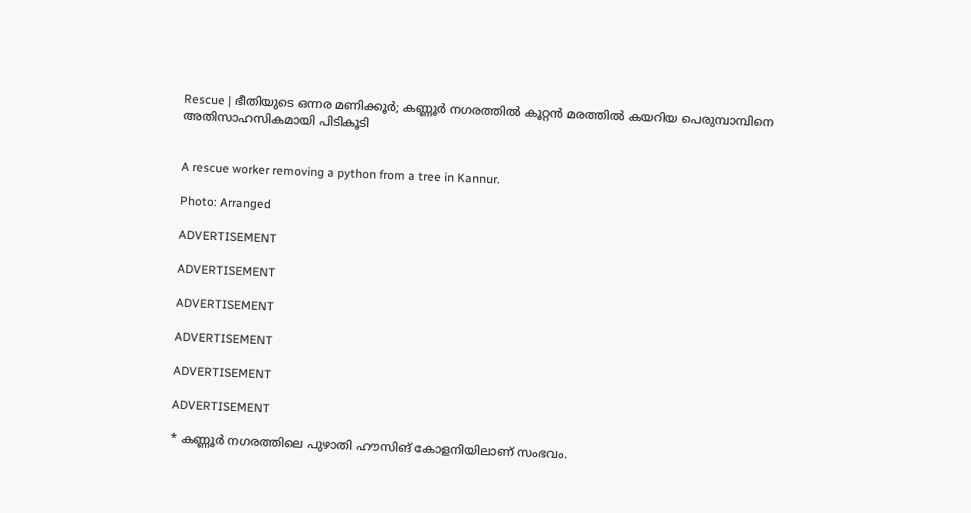Rescue | ഭീതിയുടെ ഒന്നര മണിക്കൂർ; കണ്ണൂർ നഗരത്തിൽ കൂറ്റൻ മരത്തിൽ കയറിയ പെരുമ്പാമ്പിനെ അതിസാഹസികമായി പിടികൂടി


A rescue worker removing a python from a tree in Kannur.

Photo: Arranged

ADVERTISEMENT

ADVERTISEMENT

ADVERTISEMENT

ADVERTISEMENT

ADVERTISEMENT

ADVERTISEMENT

* കണ്ണൂർ നഗരത്തിലെ പുഴാതി ഹൗസിങ് കോളനിയിലാണ് സംഭവം.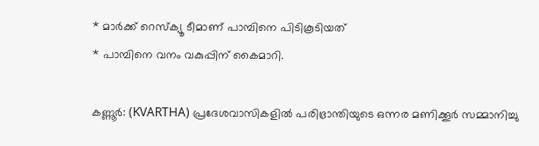* മാർക്ക് റെസ്ക്യൂ ടീമാണ് പാമ്പിനെ പിടികൂടിയത്
* പാമ്പിനെ വനം വകുപ്പിന് കൈമാറി.

കണ്ണൂർ: (KVARTHA) പ്രദേശവാസികളിൽ പരിഭ്രാന്തിയുടെ ഒന്നര മണിക്കൂർ സമ്മാനിച്ചു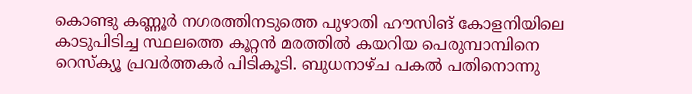കൊണ്ടു കണ്ണൂർ നഗരത്തിനടുത്തെ പുഴാതി ഹൗസിങ് കോളനിയിലെ കാടുപിടിച്ച സ്ഥലത്തെ കൂറ്റൻ മരത്തിൽ കയറിയ പെരുമ്പാമ്പിനെ റെസ്ക്യൂ പ്രവർത്തകർ പിടികൂടി. ബുധനാഴ്ച പകൽ പതിനൊന്നു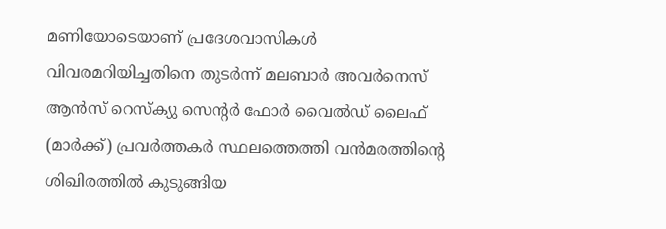മണിയോടെയാണ് പ്രദേശവാസികൾ വിവരമറിയിച്ചതിനെ തുടർന്ന് മലബാർ അവർനെസ് ആൻസ് റെസ്ക്യു സെൻ്റർ ഫോർ വൈൽഡ് ലൈഫ് (മാർക്ക്) പ്രവർത്തകർ സ്ഥലത്തെത്തി വൻമരത്തിൻ്റെ ശിഖിരത്തിൽ കുടുങ്ങിയ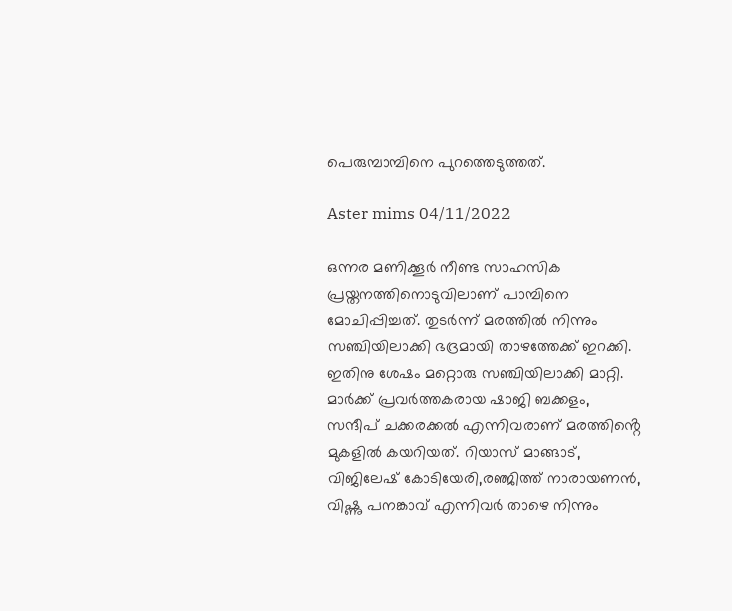പെരുമ്പാമ്പിനെ പുറത്തെടുത്തത്.

Aster mims 04/11/2022

ഒന്നര മണിക്കൂർ നീണ്ട സാഹസിക പ്രയ്തനത്തിനൊടുവിലാണ് പാമ്പിനെ മോചിപ്പിച്ചത്. തുടർന്ന് മരത്തിൽ നിന്നും സഞ്ചിയിലാക്കി ഭദ്രമായി താഴത്തേക്ക് ഇറക്കി. ഇതിനു ശേഷം മറ്റൊരു സഞ്ചിയിലാക്കി മാറ്റി. മാർക്ക് പ്രവർത്തകരായ ഷാജി ബക്കളം, സന്ദീപ് ചക്കരക്കൽ എന്നിവരാണ് മരത്തിൻ്റെ മുകളിൽ കയറിയത്. റിയാസ് മാങ്ങാട്, വിജിലേഷ് കോടിയേരി,രഞ്ജിത്ത് നാരായണൻ, വിഷ്ണു പനങ്കാവ് എന്നിവർ താഴെ നിന്നും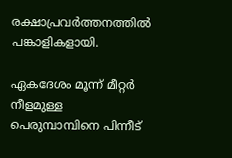രക്ഷാപ്രവർത്തനത്തിൽ പങ്കാളികളായി.

ഏകദേശം മൂന്ന് മീറ്റർ നീളമുള്ള പെരുമ്പാമ്പിനെ പിന്നീട്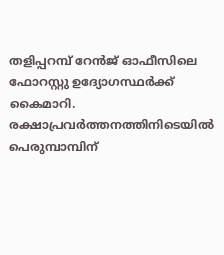തളിപ്പറമ്പ് റേൻജ് ഓഫീസിലെ ഫോറസ്റ്റു ഉദ്യോഗസ്ഥർക്ക് കൈമാറി. രക്ഷാപ്രവർത്തനത്തിനിടെയിൽ പെരുമ്പാമ്പിന്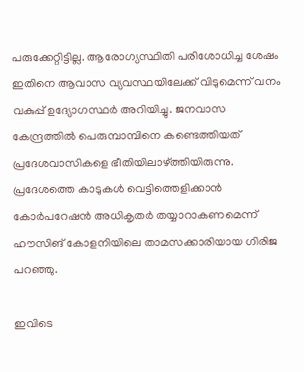പരുക്കേറ്റിട്ടില്ല. ആരോഗ്യസ്ഥിതി പരിശോധിച്ച ശേഷം ഇതിനെ ആവാസ വ്യവസ്ഥയിലേക്ക് വിടുമെന്ന് വനം വകുപ്പ് ഉദ്യോഗസ്ഥർ അറിയിച്ചു. ജനവാസ കേന്ദ്രത്തിൽ പെരുമ്പാമ്പിനെ കണ്ടെത്തിയത് പ്രദേശവാസികളെ ഭീതിയിലാഴ്ത്തിയിരുന്നു. പ്രദേശത്തെ കാടുകൾ വെട്ടിത്തെളിക്കാൻ കോർപറേഷൻ അധികൃതർ തയ്യാറാകണമെന്ന് ഹൗസിങ് കോളനിയിലെ താമസക്കാരിയായ ഗിരിജ പറഞ്ഞു.

ഇവിടെ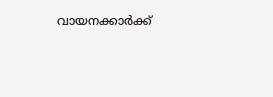വായനക്കാർക്ക്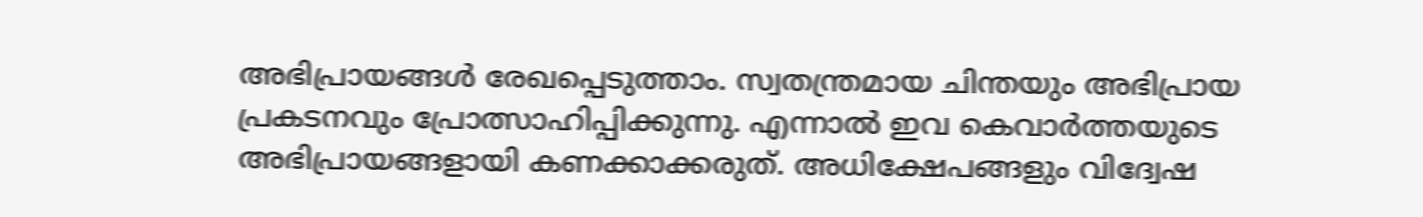അഭിപ്രായങ്ങൾ രേഖപ്പെടുത്താം. സ്വതന്ത്രമായ ചിന്തയും അഭിപ്രായ പ്രകടനവും പ്രോത്സാഹിപ്പിക്കുന്നു. എന്നാൽ ഇവ കെവാർത്തയുടെ അഭിപ്രായങ്ങളായി കണക്കാക്കരുത്. അധിക്ഷേപങ്ങളും വിദ്വേഷ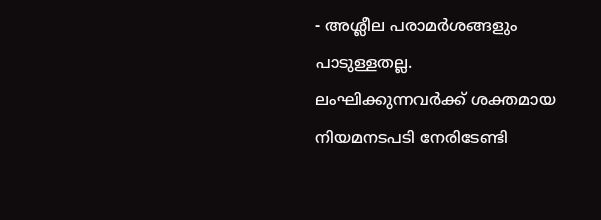- അശ്ലീല പരാമർശങ്ങളും പാടുള്ളതല്ല. ലംഘിക്കുന്നവർക്ക് ശക്തമായ നിയമനടപടി നേരിടേണ്ടി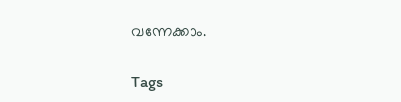വന്നേക്കാം.

Tags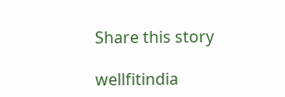Share this story

wellfitindia